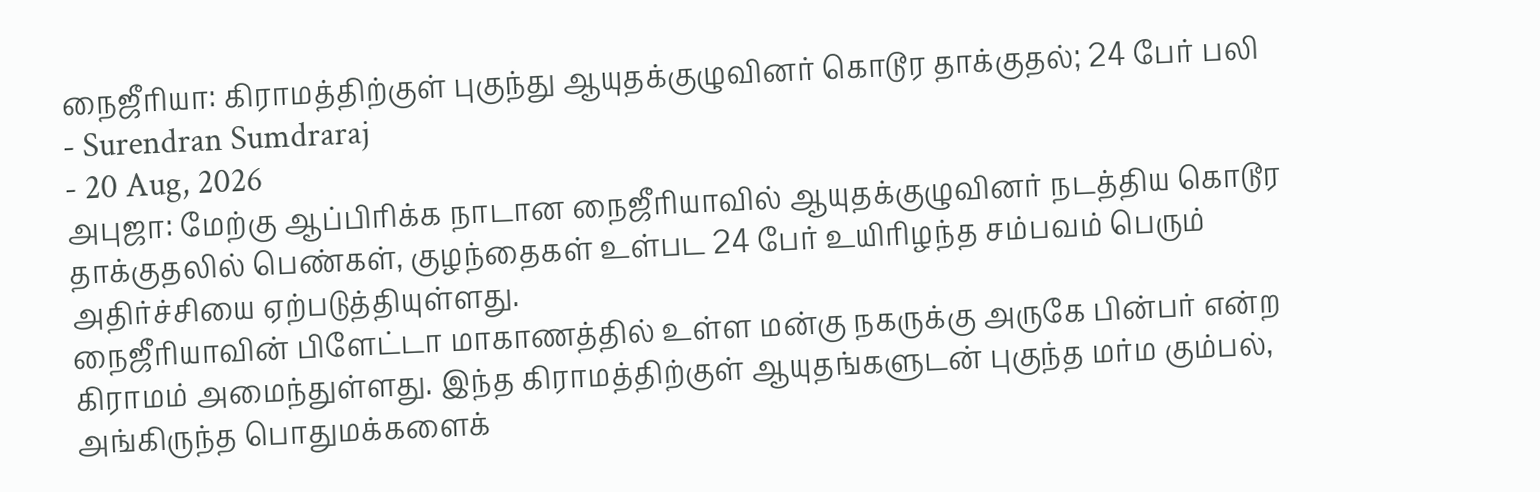நைஜீரியா: கிராமத்திற்குள் புகுந்து ஆயுதக்குழுவினர் கொடூர தாக்குதல்; 24 பேர் பலி
- Surendran Sumdraraj
- 20 Aug, 2026
அபுஜா: மேற்கு ஆப்பிரிக்க நாடான நைஜீரியாவில் ஆயுதக்குழுவினர் நடத்திய கொடூர தாக்குதலில் பெண்கள், குழந்தைகள் உள்பட 24 பேர் உயிரிழந்த சம்பவம் பெரும் அதிர்ச்சியை ஏற்படுத்தியுள்ளது.
நைஜீரியாவின் பிளேட்டா மாகாணத்தில் உள்ள மன்கு நகருக்கு அருகே பின்பர் என்ற கிராமம் அமைந்துள்ளது. இந்த கிராமத்திற்குள் ஆயுதங்களுடன் புகுந்த மர்ம கும்பல், அங்கிருந்த பொதுமக்களைக்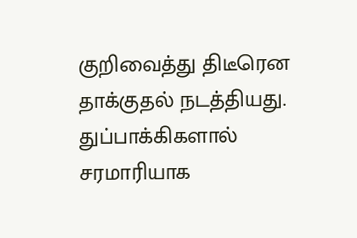குறிவைத்து திடீரென தாக்குதல் நடத்தியது. துப்பாக்கிகளால் சரமாரியாக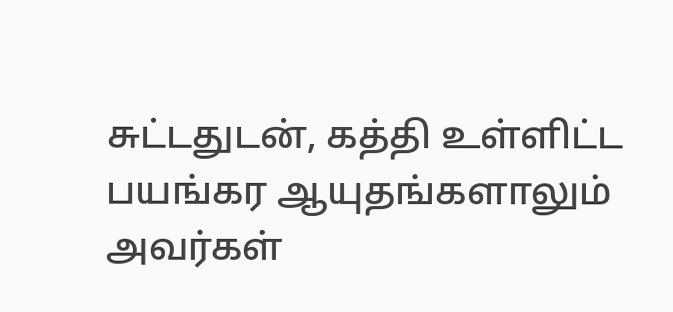சுட்டதுடன், கத்தி உள்ளிட்ட பயங்கர ஆயுதங்களாலும் அவர்கள்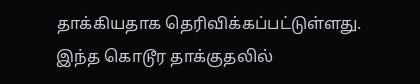தாக்கியதாக தெரிவிக்கப்பட்டுள்ளது.
இந்த கொடூர தாக்குதலில்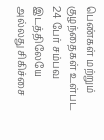பெண்கள் மற்றும் குழந்தைகள் உள்பட 24 பேர் சம்பவ இடத்திலேயே அல்லது சிகிச்சை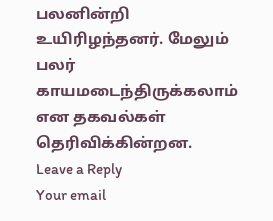பலனின்றி உயிரிழந்தனர். மேலும் பலர் காயமடைந்திருக்கலாம் என தகவல்கள் தெரிவிக்கின்றன.
Leave a Reply
Your email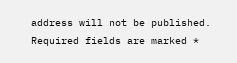address will not be published. Required fields are marked *